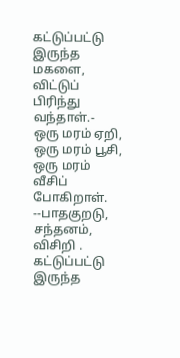கட்டுப்பட்டு இருந்த மகளை, விட்டுப் பிரிந்து வந்தாள்.-
ஒரு மரம் ஏறி, ஒரு மரம் பூசி, ஒரு மரம் வீசிப் போகிறாள். --பாதகுறடு, சந்தனம், விசிறி .
கட்டுப்பட்டு இருந்த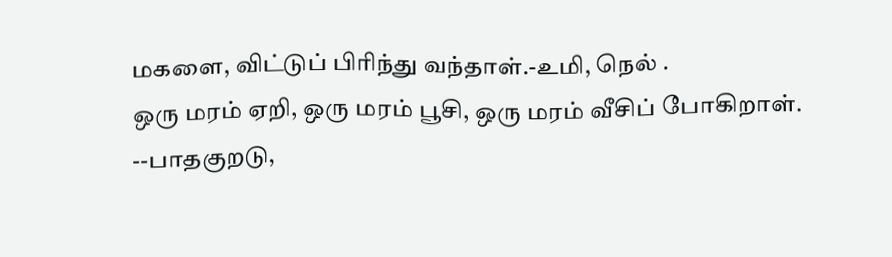மகளை, விட்டுப் பிரிந்து வந்தாள்.-உமி, நெல் .
ஒரு மரம் ஏறி, ஒரு மரம் பூசி, ஒரு மரம் வீசிப் போகிறாள். --பாதகுறடு,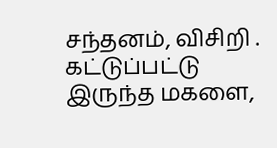சந்தனம், விசிறி .
கட்டுப்பட்டு இருந்த மகளை,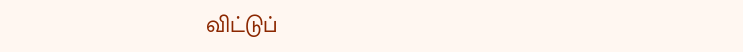விட்டுப்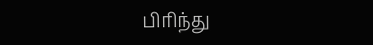பிரிந்து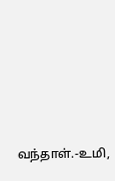வந்தாள்.-உமி,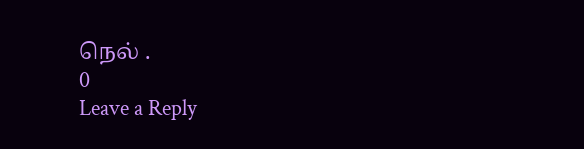நெல் .
0
Leave a Reply